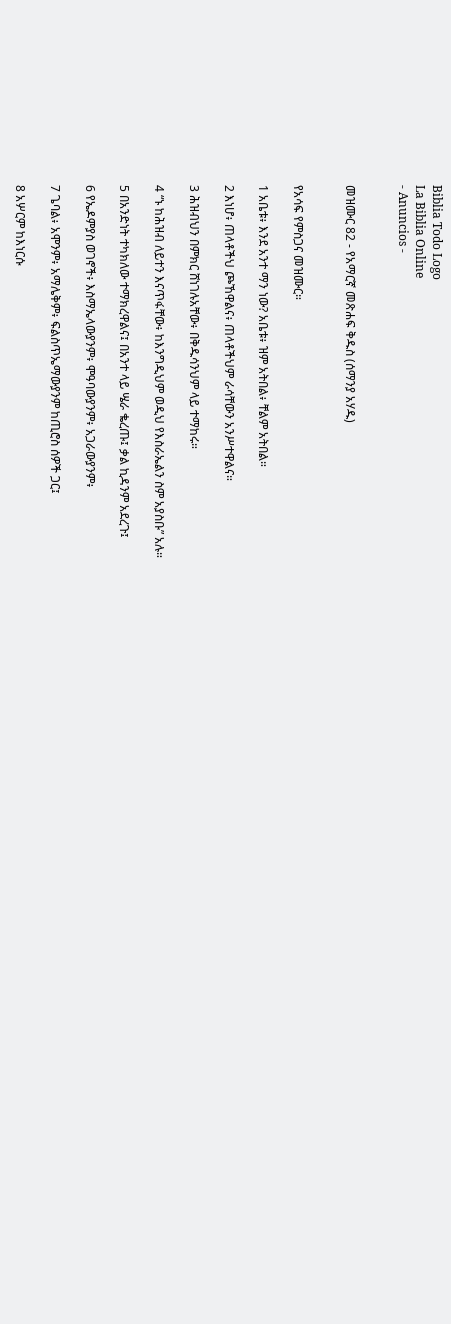Biblia Todo Logo
La Biblia Online
- Anuncios -


መዝሙር 82 - የአማርኛ መጽሐፍ ቅዱስ (ሰማንያ አሃዱ)


የአሳፍ የምስጋና መዝሙር።

1 አቤቱ፥ እንደ አንተ ማን ነው? አቤቱ፥ ዝም አትበል፥ ቸልም አትበል።

2 እነሆ፥ ጠላቶችህ ጮኸዋልና፥ ጠላቶችህም ራሳቸውን አንሥተዋልና።

3 ሕዝብህን በምክር ሸነገሉአቸው፥ በቅዱሳንህም ላይ ተማከሩ።

4 “ኑ ከሕዝብ ለይተን እናጥፋቸው፥ ከእንግዲህም ወዲህ የእስራኤልን ስም አያስቡ” አሉ።

5 በአንድነት ተካክለው ተማክረዋልና፤ በአንተ ላይ ሤራ ቈረጡ፤ ቃል ኪዳንም አደረጉ፤

6 የኤዶምያስ ወገኖች፥ እስማኤላውያንም፥ ሞዓባውያንም፥ አጋራውያንም፥

7 ጌባል፥ አሞንም፥ አማሌቅም፥ ፍልስጥኤማውያንም ከጢሮስ ሰዎች ጋር፤

8 አሦርም ከእነርሱ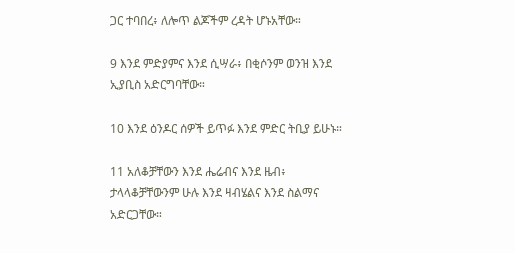ጋር ተባበረ፥ ለሎጥ ልጆችም ረዳት ሆኑአቸው።

9 እንደ ምድያምና እንደ ሲሣራ፥ በቂሶንም ወንዝ እንደ ኢያቢስ አድርግባቸው።

10 እንደ ዕንዶር ሰዎች ይጥፉ እንደ ምድር ትቢያ ይሁኑ።

11 አለቆቻቸውን እንደ ሔሬብና እንደ ዜብ፥ ታላላቆቻቸውንም ሁሉ እንደ ዛብሄልና እንደ ስልማና አድርጋቸው።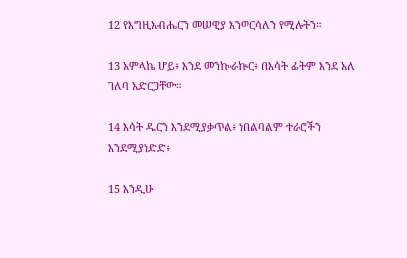12 የእግዚአብሔርን መሠዊያ እንወርሳለን የሚሉትን።

13 አምላኬ ሆይ፥ እንደ መንኰራኵር፥ በእሳት ፊትም እንደ አለ ገለባ አድርጋቸው።

14 እሳት ዱርን እንደሚያቃጥል፥ ነበልባልም ተራሮችን እንደሚያነድድ፥

15 እንዲሁ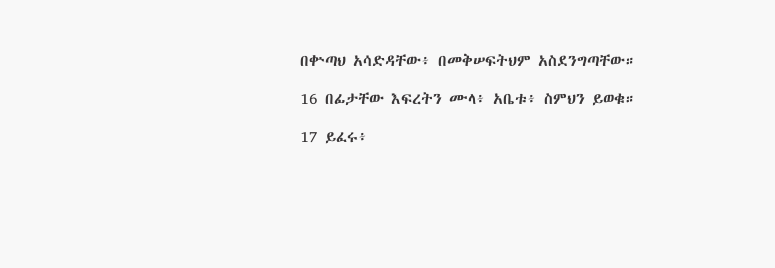በቍጣህ አሳድዳቸው፥ በመቅሠፍትህም አስደንግጣቸው።

16 በፊታቸው እፍረትን ሙላ፥ አቤቱ፥ ስምህን ይወቁ።

17 ይፈሩ፥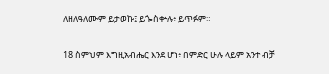ለዘለዓለሙም ይታወኩ፤ ይጐስቍሉ፥ ይጥፉም።

18 ስምህም እግዚአብሔር እንደ ሆነ፥ በምድር ሁሉ ላይም አንተ ብቻ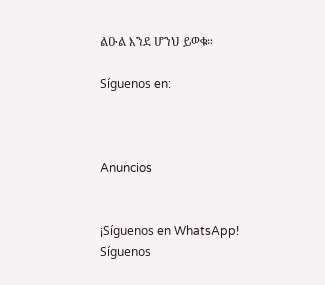ልዑል እንደ ሆንህ ይወቁ።

Síguenos en:



Anuncios


¡Síguenos en WhatsApp! Síguenos